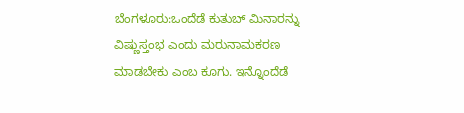ಬೆಂಗಳೂರು:ಒಂದೆಡೆ ಕುತುಬ್ ಮಿನಾರನ್ನು ವಿಷ್ಣುಸ್ತಂಭ ಎಂದು ಮರುನಾಮಕರಣ ಮಾಡಬೇಕು ಎಂಬ ಕೂಗು. ಇನ್ನೊಂದೆಡೆ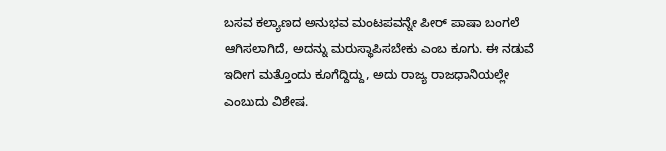ಬಸವ ಕಲ್ಯಾಣದ ಅನುಭವ ಮಂಟಪವನ್ನೇ ಪೀರ್ ಪಾಷಾ ಬಂಗಲೆ ಆಗಿಸಲಾಗಿದೆ, ಅದನ್ನು ಮರುಸ್ಥಾಪಿಸಬೇಕು ಎಂಬ ಕೂಗು. ಈ ನಡುವೆ ಇದೀಗ ಮತ್ತೊಂದು ಕೂಗೆದ್ದಿದ್ದು, ಅದು ರಾಜ್ಯ ರಾಜಧಾನಿಯಲ್ಲೇ ಎಂಬುದು ವಿಶೇಷ.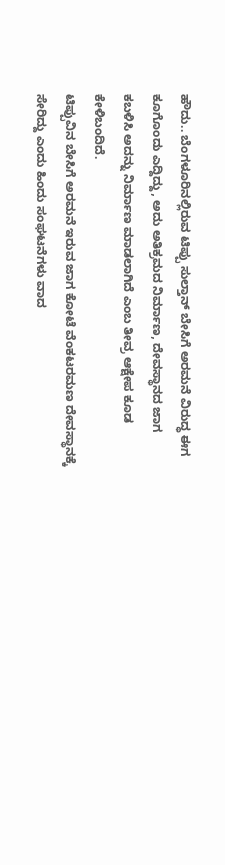ಹೌದು.. ಬೆಂಗಳೂರಿನಲ್ಲಿರುವ ಟಿಪ್ಪು ಸುಲ್ತಾನ್ ಬೇಸಿಗೆ ಅರಮನೆ ವಿರುದ್ಧ ಈಗ ಕೂಗೊಂದು ಎದ್ದಿದ್ದು, ಅದು ಅತಿಕ್ರಮದ ನಿರ್ಮಾಣ, ದೇವಸ್ಥಾನದ ಜಾಗ ಕಬಳಿಸಿ ಅದನ್ನು ನಿರ್ಮಾಣ ಮಾಡಲಾಗಿದೆ ಎಂಬ ತೀವ್ರ ಆಕ್ಷೇಪ ಕೂಡ ಕೇಳಿಬಂದಿದೆ.
ಟಿಪ್ಪುವಿನ ಬೇಸಿಗೆ ಅರಮನೆ ಇರುವ ಜಾಗ ಕೋಟೆ ವೆಂಕಟರಮಣ ದೇವಸ್ಥಾನಕ್ಕೆ ಸೇರಿದ್ದು ಎಂದು ಹಿಂದು ಸಂಘಟನೆಗಳು ವಾದ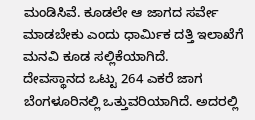ಮಂಡಿಸಿವೆ. ಕೂಡಲೇ ಆ ಜಾಗದ ಸರ್ವೇ ಮಾಡಬೇಕು ಎಂದು ಧಾರ್ಮಿಕ ದತ್ತಿ ಇಲಾಖೆಗೆ ಮನವಿ ಕೂಡ ಸಲ್ಲಿಕೆಯಾಗಿದೆ.
ದೇವಸ್ಥಾನದ ಒಟ್ಟು 264 ಎಕರೆ ಜಾಗ ಬೆಂಗಳೂರಿನಲ್ಲಿ ಒತ್ತುವರಿಯಾಗಿದೆ. ಅದರಲ್ಲಿ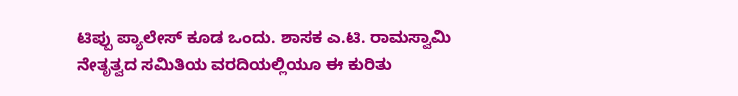ಟಿಪ್ಪು ಪ್ಯಾಲೇಸ್ ಕೂಡ ಒಂದು. ಶಾಸಕ ಎ.ಟಿ. ರಾಮಸ್ವಾಮಿ ನೇತೃತ್ವದ ಸಮಿತಿಯ ವರದಿಯಲ್ಲಿಯೂ ಈ ಕುರಿತು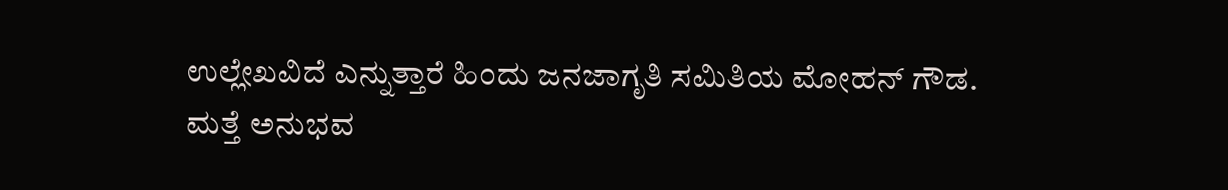ಉಲ್ಲೇಖವಿದೆ ಎನ್ನುತ್ತಾರೆ ಹಿಂದು ಜನಜಾಗೃತಿ ಸಮಿತಿಯ ಮೋಹನ್ ಗೌಡ.
ಮತ್ತೆ ಅನುಭವ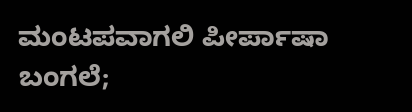ಮಂಟಪವಾಗಲಿ ಪೀರ್ಪಾಷಾ ಬಂಗಲೆ;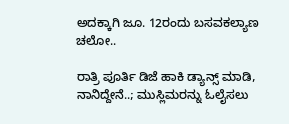ಅದಕ್ಕಾಗಿ ಜೂ. 12ರಂದು ಬಸವಕಲ್ಯಾಣ ಚಲೋ..

ರಾತ್ರಿ ಪೂರ್ತಿ ಡಿಜೆ ಹಾಕಿ ಡ್ಯಾನ್ಸ್ ಮಾಡಿ, ನಾನಿದ್ದೇನೆ..; ಮುಸ್ಲಿಮರನ್ನು ಓಲೈಸಲು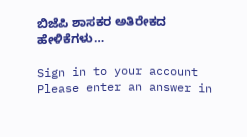ಬಿಜೆಪಿ ಶಾಸಕರ ಅತಿರೇಕದ ಹೇಳಿಕೆಗಳು…

Sign in to your account
Please enter an answer in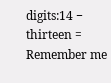digits:14 − thirteen =
Remember me